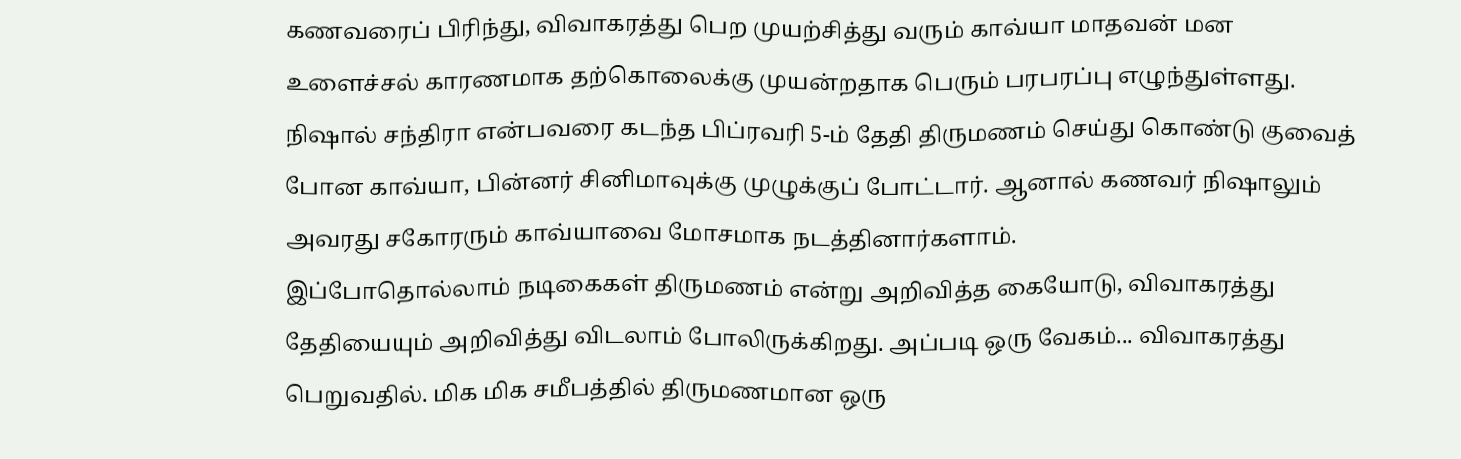கணவரைப் பிரிந்து, விவாகரத்து பெற முயற்சித்து வரும் காவ்யா மாதவன் மன உளைச்சல் காரணமாக தற்கொலைக்கு முயன்றதாக பெரும் பரபரப்பு எழுந்துள்ளது. நிஷால் சந்திரா என்பவரை கடந்த பிப்ரவரி 5-ம் தேதி திருமணம் செய்து கொண்டு குவைத் போன காவ்யா, பின்னர் சினிமாவுக்கு முழுக்குப் போட்டார். ஆனால் கணவர் நிஷாலும் அவரது சகோரரும் காவ்யாவை மோசமாக நடத்தினார்களாம்.
இப்போதொல்லாம் நடிகைகள் திருமணம் என்று அறிவித்த கையோடு, விவாகரத்து தேதியையும் அறிவித்து விடலாம் போலிருக்கிறது. அப்படி ஒரு வேகம்... விவாகரத்து பெறுவதில். மிக மிக சமீபத்தில் திருமணமான ஒரு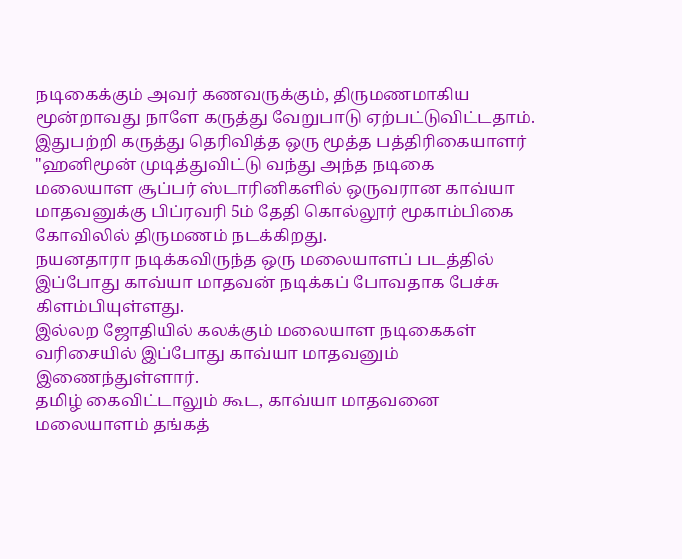நடிகைக்கும் அவர் கணவருக்கும், திருமணமாகிய மூன்றாவது நாளே கருத்து வேறுபாடு ஏற்பட்டுவிட்டதாம். இதுபற்றி கருத்து தெரிவித்த ஒரு மூத்த பத்திரிகையாளர் "ஹனிமூன் முடித்துவிட்டு வந்து அந்த நடிகை
மலையாள சூப்பர் ஸ்டாரினிகளில் ஒருவரான காவ்யா மாதவனுக்கு பிப்ரவரி 5ம் தேதி கொல்லூர் மூகாம்பிகை கோவிலில் திருமணம் நடக்கிறது.
நயனதாரா நடிக்கவிருந்த ஒரு மலையாளப் படத்தில் இப்போது காவ்யா மாதவன் நடிக்கப் போவதாக பேச்சு கிளம்பியுள்ளது.
இல்லற ஜோதியில் கலக்கும் மலையாள நடிகைகள் வரிசையில் இப்போது காவ்யா மாதவனும் இணைந்துள்ளார்.
தமிழ் கைவிட்டாலும் கூட, காவ்யா மாதவனை மலையாளம் தங்கத்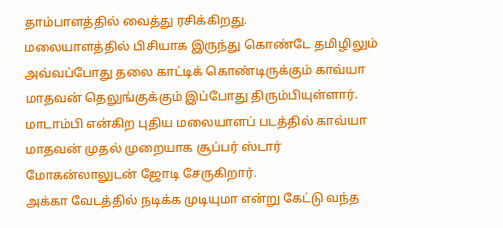தாம்பாளத்தில் வைத்து ரசிக்கிறது.
மலையாளத்தில் பிசியாக இருந்து கொண்டே தமிழிலும் அவ்வப்போது தலை காட்டிக் கொண்டிருக்கும் காவ்யா மாதவன் தெலுங்குக்கும் இப்போது திரும்பியுள்ளார்.
மாடாம்பி என்கிற புதிய மலையாளப் படத்தில் காவ்யா மாதவன் முதல் முறையாக சூப்பர் ஸ்டார் மோகன்லாலுடன் ஜோடி சேருகிறார்.
அக்கா வேடத்தில் நடிக்க முடியுமா என்று கேட்டு வந்த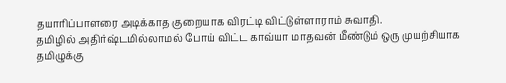தயாரிப்பாளரை அடிக்காத குறையாக விரட்டி விட்டுள்ளாராம் சுவாதி.
தமிழில் அதிர்ஷ்டமில்லாமல் போய் விட்ட காவ்யா மாதவன் மீண்டும் ஒரு முயற்சியாக தமிழுக்கு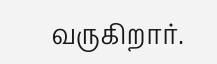வருகிறார்.